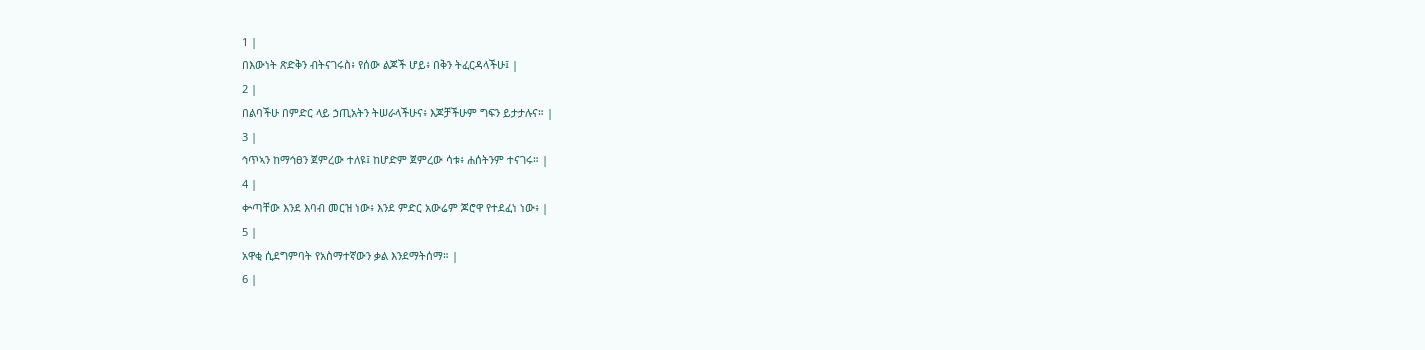1 |
በእውነት ጽድቅን ብትናገሩስ፥ የሰው ልጆች ሆይ፥ በቅን ትፈርዳላችሁ፤ |
2 |
በልባችሁ በምድር ላይ ኃጢአትን ትሠራላችሁና፥ እጆቻችሁም ግፍን ይታታሉና። |
3 |
ኅጥኣን ከማኅፀን ጀምረው ተለዩ፤ ከሆድም ጀምረው ሳቱ፥ ሐሰትንም ተናገሩ። |
4 |
ቍጣቸው እንደ እባብ መርዝ ነው፥ እንደ ምድር አውሬም ጆሮዋ የተደፈነ ነው፥ |
5 |
አዋቂ ሲደግምባት የአስማተኛውን ቃል እንደማትሰማ። |
6 |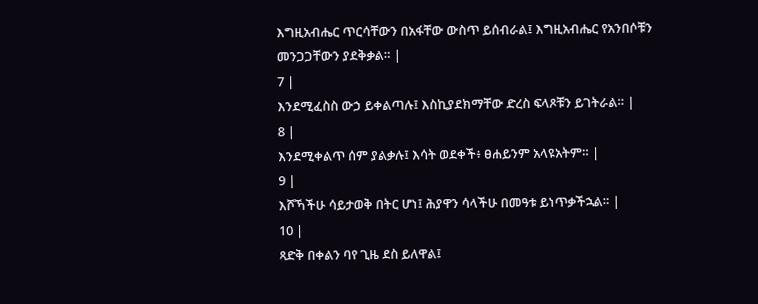እግዚአብሔር ጥርሳቸውን በአፋቸው ውስጥ ይሰብራል፤ እግዚአብሔር የአንበሶቹን መንጋጋቸውን ያደቅቃል። |
7 |
እንደሚፈስስ ውኃ ይቀልጣሉ፤ እስኪያደክማቸው ድረስ ፍላጾቹን ይገትራል። |
8 |
እንደሚቀልጥ ሰም ያልቃሉ፤ እሳት ወደቀች፥ ፀሐይንም አላዩአትም። |
9 |
እሾኻችሁ ሳይታወቅ በትር ሆነ፤ ሕያዋን ሳላችሁ በመዓቱ ይነጥቃችኋል። |
10 |
ጻድቅ በቀልን ባየ ጊዜ ደስ ይለዋል፤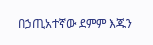በኃጢአተኛው ደምም እጁን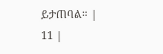ይታጠባል። |
11 |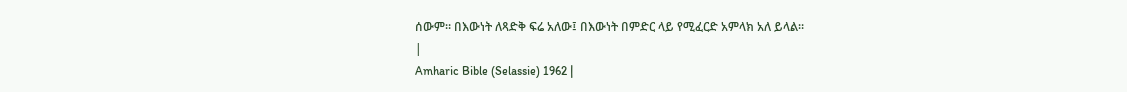ሰውም። በእውነት ለጻድቅ ፍሬ አለው፤ በእውነት በምድር ላይ የሚፈርድ አምላክ አለ ይላል።
|
Amharic Bible (Selassie) 1962 |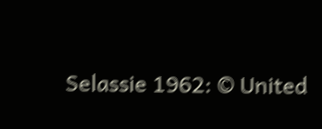Selassie 1962: © United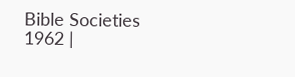Bible Societies 1962 |